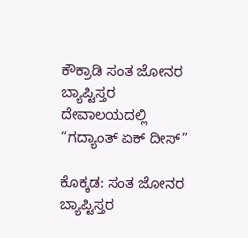ಕೌಕ್ರಾಡಿ ಸಂತ ಜೋನರ ಬ್ಯಾಪ್ಟಿಸ್ತರ ದೇವಾಲಯದಲ್ಲಿ “ಗದ್ಯಾಂತ್ ಏಕ್ ದೀಸ್”

ಕೊಕ್ಕಡ: ಸಂತ ಜೋನರ ಬ್ಯಾಪ್ಟಿಸ್ತರ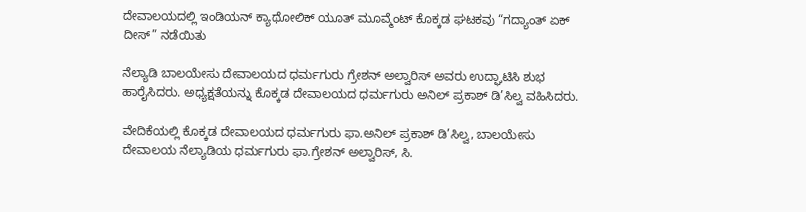ದೇವಾಲಯದಲ್ಲಿ ಇಂಡಿಯನ್ ಕ್ಯಾಥೋಲಿಕ್ ಯೂತ್ ಮೂವ್ಮೆಂಟ್ ಕೊಕ್ಕಡ ಘಟಕವು “ಗದ್ಯಾಂತ್ ಏಕ್ ದೀಸ್” ನಡೆಯಿತು

ನೆಲ್ಯಾಡಿ ಬಾಲಯೇಸು ದೇವಾಲಯದ ಧರ್ಮಗುರು ಗ್ರೇಶನ್ ಅಲ್ವಾರಿಸ್ ಅವರು ಉದ್ಘಾಟಿಸಿ ಶುಭ ಹಾರೈಸಿದರು. ಅಧ್ಯಕ್ಷತೆಯನ್ನು ಕೊಕ್ಕಡ ದೇವಾಲಯದ ಧರ್ಮಗುರು ಅನಿಲ್ ಪ್ರಕಾಶ್ ಡಿ’ಸಿಲ್ವ ವಹಿಸಿದರು.

ವೇದಿಕೆಯಲ್ಲಿ ಕೊಕ್ಕಡ ದೇವಾಲಯದ ಧರ್ಮಗುರು ಫಾ.ಅನಿಲ್ ಪ್ರಕಾಶ್ ಡಿ’ಸಿಲ್ವ, ಬಾಲಯೇಸು ದೇವಾಲಯ ನೆಲ್ಯಾಡಿಯ ಧರ್ಮಗುರು ಫಾ.ಗ್ರೇಶನ್ ಅಲ್ವಾರಿಸ್, ಸಿ.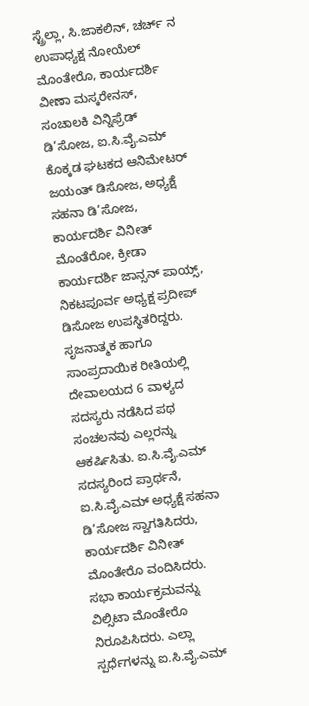ಸ್ಟ್ರೆಲ್ಲಾ, ಸಿ.ಜಾಕಲಿನ್, ಚರ್ಚ್ ನ ಉಪಾಧ್ಯಕ್ಷ ನೋಯೆಲ್ ಮೊಂತೇರೊ, ಕಾರ್ಯದರ್ಶಿ ವೀಣಾ ಮಸ್ಕರೇನಸ್, ಸಂಚಾಲಕಿ ವಿನ್ನಿಫ್ರೆಡ್ ಡಿ’ಸೋಜ, ಐ.ಸಿ.ವೈ.ಎಮ್ ಕೊಕ್ಕಡ ಘಟಕದ ಆನಿಮೇಟರ್ ಜಯಂತ್ ಡಿಸೋಜ, ಅಧ್ಯಕ್ಷೆ ಸಹನಾ ಡಿ’ಸೋಜ, ಕಾರ್ಯದರ್ಶಿ ವಿನೀತ್ ಮೊಂತೆರೋ, ಕ್ರೀಡಾ ಕಾರ್ಯದರ್ಶಿ ಜಾನ್ಸನ್ ಪಾಯ್ಸ್, ನಿಕಟಪೂರ್ವ ಅಧ್ಯಕ್ಷ ಪ್ರದೀಪ್ ಡಿಸೋಜ ಉಪಸ್ಥಿತರಿದ್ದರು.
ಸೃಜನಾತ್ಮಕ ಹಾಗೂ ಸಾಂಪ್ರದಾಯಿಕ ರೀತಿಯಲ್ಲಿ ದೇವಾಲಯದ 6 ವಾಳ್ಯದ ಸದಸ್ಯರು ನಡೆಸಿದ ಪಥ ಸಂಚಲನವು ಎಲ್ಲರನ್ನು ಆಕರ್ಷಿಸಿತು. ಐ.ಸಿ.ವೈ.ಎಮ್ ಸದಸ್ಯರಿಂದ ಪ್ರಾರ್ಥನೆ, ಐ.ಸಿ.ವೈ.ಎಮ್ ಅಧ್ಯಕ್ಷೆ ಸಹನಾ ಡಿ’ಸೋಜ ಸ್ವಾಗತಿಸಿದರು, ಕಾರ್ಯದರ್ಶಿ ವಿನೀತ್ ಮೊಂತೇರೊ ವಂದಿಸಿದರು. ಸಭಾ ಕಾರ್ಯಕ್ರಮವನ್ನು ವಿಲ್ಸಿಟಾ ಮೊಂತೇರೊ ನಿರೂಪಿಸಿದರು. ಎಲ್ಲಾ ಸ್ಪರ್ಧೆಗಳನ್ನು ಐ.ಸಿ.ವೈ.ಎಮ್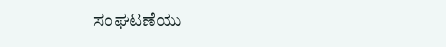ಸಂಘಟಣೆಯು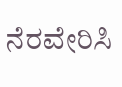ನೆರವೇರಿಸಿ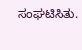ಸಂಘಟಿಸಿತು.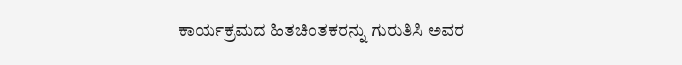ಕಾರ್ಯಕ್ರಮದ ಹಿತಚಿಂತಕರನ್ನು ಗುರುತಿಸಿ ಅವರ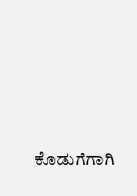ಕೊಡುಗೆಗಾಗಿ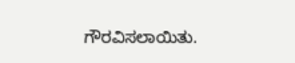ಗೌರವಿಸಲಾಯಿತು.